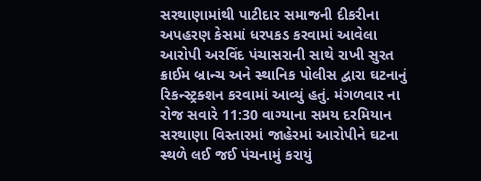સરથાણામાંથી પાટીદાર સમાજની દીકરીના અપહરણ કેસમાં ધરપકડ કરવામાં આવેલા આરોપી અરવિંદ પંચાસરાની સાથે રાખી સુરત ક્રાઈમ બ્રાન્ચ અને સ્થાનિક પોલીસ દ્વારા ઘટનાનું રિકન્સ્ટ્રક્શન કરવામાં આવ્યું હતું. મંગળવાર ના રોજ સવારે 11:30 વાગ્યાના સમય દરમિયાન સરથાણા વિસ્તારમાં જાહેરમાં આરોપીને ઘટના સ્થળે લઈ જઈ પંચનામું કરાયું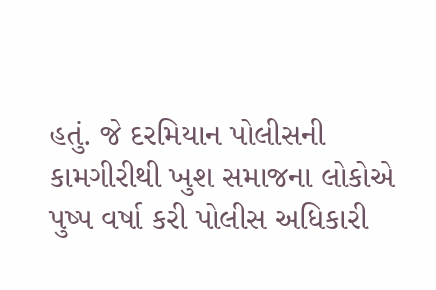હતું. જે દરમિયાન પોલીસની કામગીરીથી ખુશ સમાજના લોકોએ પુષ્પ વર્ષા કરી પોલીસ અધિકારી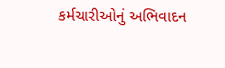કર્મચારીઓનું અભિવાદન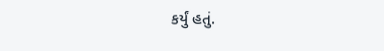કર્યું હતું.